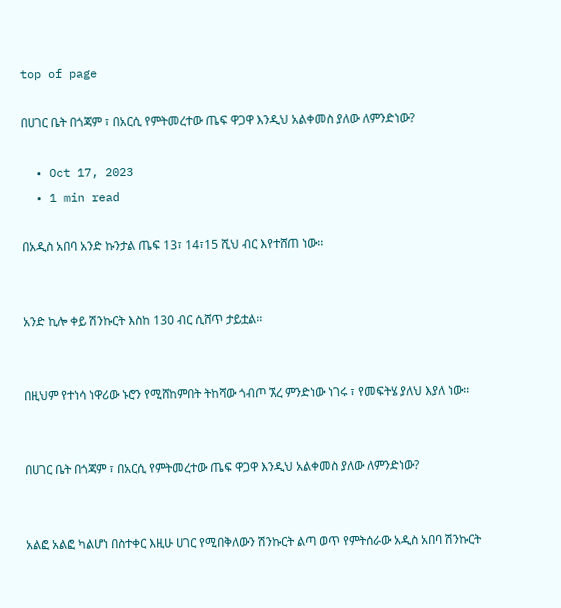top of page

በሀገር ቤት በጎጃም ፣ በአርሲ የምትመረተው ጤፍ ዋጋዋ እንዲህ አልቀመስ ያለው ለምንድነው?

  • Oct 17, 2023
  • 1 min read

በአዲስ አበባ አንድ ኩንታል ጤፍ 13፣ 14፣15 ሺህ ብር እየተሸጠ ነው፡፡


አንድ ኪሎ ቀይ ሽንኩርት እስከ 130 ብር ሲሸጥ ታይቷል፡፡


በዚህም የተነሳ ነዋሪው ኑሮን የሚሸከምበት ትከሻው ጎብጦ ኧረ ምንድነው ነገሩ ፣ የመፍትሄ ያለህ እያለ ነው፡፡


በሀገር ቤት በጎጃም ፣ በአርሲ የምትመረተው ጤፍ ዋጋዋ እንዲህ አልቀመስ ያለው ለምንድነው?


አልፎ አልፎ ካልሆነ በስተቀር እዚሁ ሀገር የሚበቅለውን ሽንኩርት ልጣ ወጥ የምትሰራው አዲስ አበባ ሽንኩርት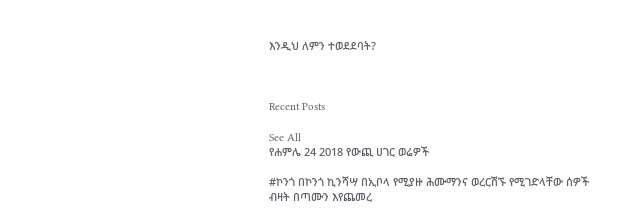እንዲህ ለምን ተወደደባት?



Recent Posts

See All
የሐምሌ 24 2018 የውጪ ሀገር ወሬዎች

#ኮንጎ በኮንጎ ኪንሻሣ በኢቦላ የሚያዙ ሕሙማንና ወረርሽኙ የሚገድላቸው ሰዎች ብዛት በጣሙን እየጨመረ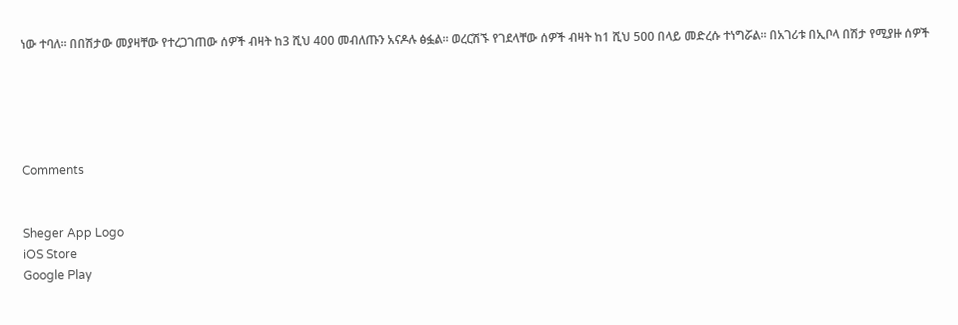ነው ተባለ፡፡ በበሽታው መያዛቸው የተረጋገጠው ሰዎች ብዛት ከ3 ሺህ 400 መብለጡን አናዶሉ ፅፏል፡፡ ወረርሽኙ የገደላቸው ሰዎች ብዛት ከ1 ሺህ 500 በላይ መድረሱ ተነግሯል፡፡ በአገሪቱ በኢቦላ በሽታ የሚያዙ ሰዎች





Comments


Sheger App Logo
iOS Store
Google Play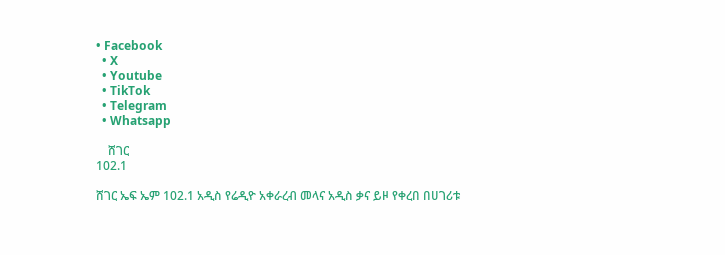• Facebook
  • X
  • Youtube
  • TikTok
  • Telegram
  • Whatsapp

    ሸገር
102.1

ሸገር ኤፍ ኤም 102.1 አዲስ የሬዲዮ አቀራረብ መላና አዲስ ቃና ይዞ የቀረበ በሀገሪቱ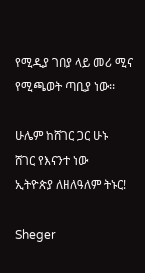የሚዲያ ገበያ ላይ መሪ ሚና የሚጫወት ጣቢያ ነው፡፡

ሁሌም ከሸገር ጋር ሁኑ
ሸገር የእናንተ ነው
ኢትዮጵያ ለዘለዓለም ትኑር!

Sheger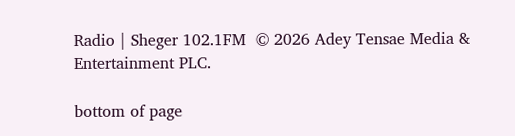Radio | Sheger 102.1FM  © 2026 Adey Tensae Media & Entertainment PLC.

bottom of page